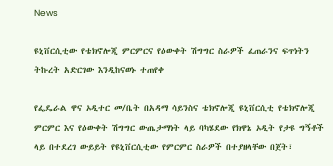News

ዩኒቨርሲቲው የቴክኖሎጂ ምርምርና የዕውቀት ሽግግር ስራዎች ፈጠራንና ፍጥነትን ትኩረት አድርገው እንዲከናወኑ ተጠየቀ

የፌዴራል ዋና ኦዲተር መ/ቤት በአዳማ ሳይንስና ቴክኖሎጂ ዩኒቨርሲቲ የቴክኖሎጂ ምርምር እና የዕውቀት ሽግግር ውጤታማነት ላይ ባካሄደው የክዋኔ ኦዲት የታዩ ግኝቶች ላይ በተደረገ ውይይት የዩኒቨርሲቲው የምርምር ስራዎች በተያዘላቸው በጀት፣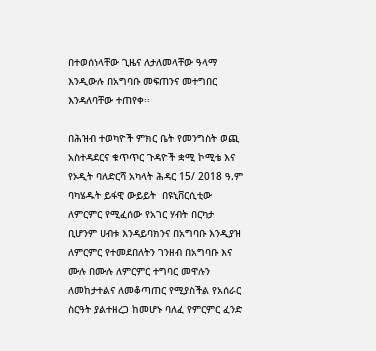በተወሰነላቸው ጊዜና ለታለመላቸው ዓላማ እንዲውሉ በአግባቡ መፍጠንና መተግበር እንዳለባቸው ተጠየቀ፡፡

በሕዝብ ተወካዮች ምክር ቤት የመንግስት ወጪ አስተዳደርና ቁጥጥር ጉዳዮች ቋሚ ኮሚቴ እና የኦዲት ባለድርሻ አካላት ሕዳር 15/ 2018 ዓ.ም  ባካሄዱት ይፋዊ ውይይት  በዩኒቨርሲቲው ለምርምር የሚፈሰው የአገር ሃብት በርካታ ቢሆንም ሀብቱ እንዳይባክንና በአግባቡ እንዲያዝ ለምርምር የተመደበለትን ገንዘብ በአግባቡ እና ሙሉ በሙሉ ለምርምር ተግባር መዋሉን ለመከታተልና ለመቆጣጠር የሚያስችል የአሰራር ስርዓት ያልተዘረጋ ከመሆኑ ባለፈ የምርምር ፈንድ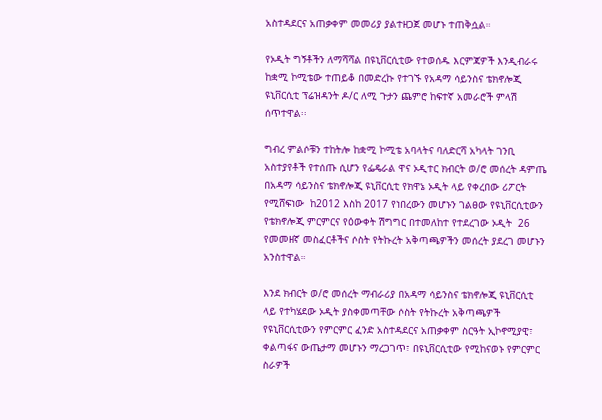አስተዳደርና አጠቃቀም መመሪያ ያልተዘጋጀ መሆኑ ተጠቅሷል።

የኦዲት ግኝቶችን ለማሻሻል በዩኒቨርሲቲው የተወሰዱ እርምጃዎች እንዲብራሩ ከቋሚ ኮሚቴው ተጠይቆ በመድረኩ የተገኙ የአዳማ ሳይንስና ቴክኖሎጂ ዩኒቨርሲቲ ፕሬዝዳንት ዶ/ር ለሚ ጉታን ጨምሮ ከፍተኛ አመራሮች ምላሽ ሰጥተዋል፡፡

ግብረ ምልሶቹን ተከትሎ ከቋሚ ኮሚቴ አባላትና ባለድርሻ አካላት ገንቢ አስተያየቶች የተሰጡ ሲሆን የፌዴራል ዋና ኦዲተር ክብርት ወ/ሮ መሰረት ዳምጤ በአዳማ ሳይንስና ቴክኖሎጂ ዩኒቨርሲቲ የክዋኔ ኦዲት ላይ የቀረበው ሪፖርት የሚሸፍነው  ከ2012 እስከ 2017 የነበረውን መሆኑን ገልፀው የዩኒቨርሲቲውን የቴክኖሎጂ ምርምርና የዕውቀት ሽግግር በተመለከተ የተደረገው ኦዲት  26 የመመዘኛ መስፈርቶችና ሶስት የትኩረት አቅጣጫዎችን መሰረት ያደረገ መሆኑን አንስተዋል።

እንደ ክብርት ወ/ሮ መሰረት ማብራሪያ በአዳማ ሳይንስና ቴክኖሎጂ ዩኒቨርሲቲ ላይ የተካሄደው ኦዲት ያስቀመጣቸው ሶስት የትኩረት አቅጣጫዎች የዩኒቨርሲቲውን የምርምር ፈንድ አስተዳደርና አጠቃቀም ስርዓት ኢኮኖሚያዊ፣ ቀልጣፋና ውጤታማ መሆኑን ማረጋገጥ፣ በዩኒቨርሲቲው የሚከናወኑ የምርምር ስራዎች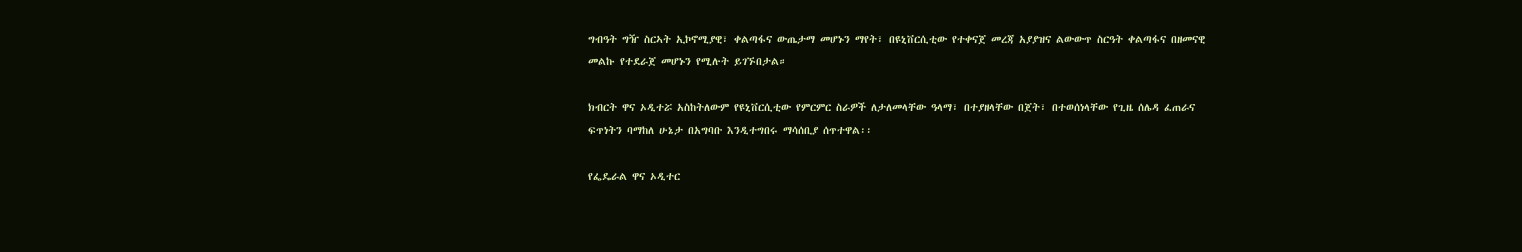ግብዓት ግዥ ስርኣት ኢኮኖሚያዊ፣ ቀልጣፋና ውጤታማ መሆኑን ማየት፣ በዩኒቨርሲቲው የተቀናጀ መረጃ አያያዝና ልውውጥ ስርዓት ቀልጣፋና በዘመናዊ መልኩ የተደራጀ መሆኑን የሚሉት ይገኙበታል።

ክብርት ዋና ኦዲተሯ አስከትለውም የዩኒቨርሲቲው የምርምር ስራዎች ለታለመላቸው ዓላማ፣ በተያዘላቸው በጀት፣ በተወሰነላቸው የጊዜ ሰሌዳ ፈጠራና ፍጥነትን ባማከለ ሁኔታ በአግባቡ እንዲተግበሩ ማሳሰቢያ ሰጥተዋል፡፡

የፌዴራል ዋና ኦዲተር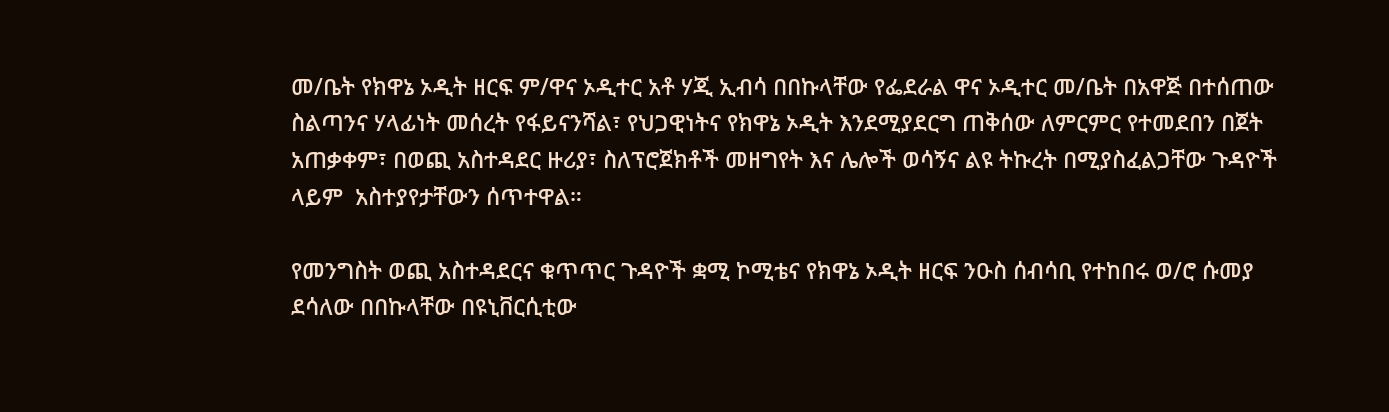መ/ቤት የክዋኔ ኦዲት ዘርፍ ም/ዋና ኦዲተር አቶ ሃጂ ኢብሳ በበኩላቸው የፌደራል ዋና ኦዲተር መ/ቤት በአዋጅ በተሰጠው ስልጣንና ሃላፊነት መሰረት የፋይናንሻል፣ የህጋዊነትና የክዋኔ ኦዲት እንደሚያደርግ ጠቅሰው ለምርምር የተመደበን በጀት አጠቃቀም፣ በወጪ አስተዳደር ዙሪያ፣ ስለፕሮጀክቶች መዘግየት እና ሌሎች ወሳኝና ልዩ ትኩረት በሚያስፈልጋቸው ጉዳዮች ላይም  አስተያየታቸውን ሰጥተዋል።

የመንግስት ወጪ አስተዳደርና ቁጥጥር ጉዳዮች ቋሚ ኮሚቴና የክዋኔ ኦዲት ዘርፍ ንዑስ ሰብሳቢ የተከበሩ ወ/ሮ ሱመያ ደሳለው በበኩላቸው በዩኒቨርሲቲው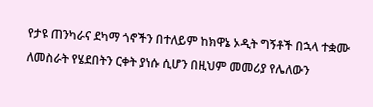የታዩ ጠንካራና ደካማ ጎኖችን በተለይም ከክዋኔ ኦዲት ግኝቶች በኋላ ተቋሙ ለመስራት የሄደበትን ርቀት ያነሱ ሲሆን በዚህም መመሪያ የሌለውን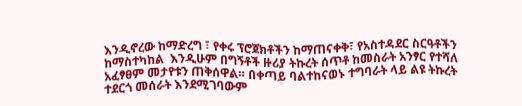እንዲኖረው ከማድረግ ፣ የቀሩ ፕሮጀክቶችን ከማጠናቀቅ፣ የአስተዳደር ስርዓቶችን ከማስተካከል  እንዲሁም በግኝቶች ዙሪያ ትኩረት ሰጥቶ ከመስራት አንፃር የተሻለ አፈፃፀም መታየቱን ጠቅሰዋል። በቀጣይ ባልተከናወኑ ተግባራት ላይ ልዩ ትኩረት ተደርጎ መሰራት እንደሚገባውም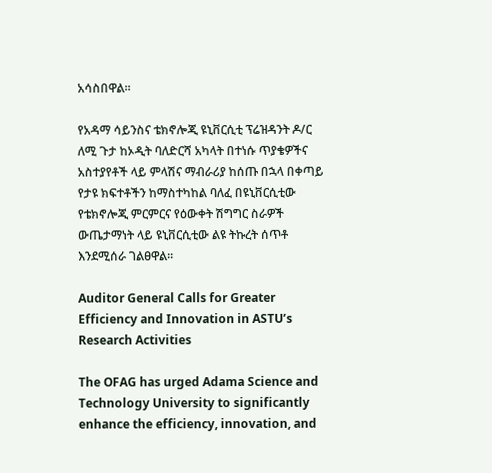አሳስበዋል።

የአዳማ ሳይንስና ቴክኖሎጂ ዩኒቨርሲቲ ፕሬዝዳንት ዶ/ር ለሚ ጉታ ከኦዲት ባለድርሻ አካላት በተነሱ ጥያቄዎችና አስተያየቶች ላይ ምላሽና ማብራሪያ ከሰጡ በኋላ በቀጣይ የታዩ ክፍተቶችን ከማስተካከል ባለፈ በዩኒቨርሲቲው የቴክኖሎጂ ምርምርና የዕውቀት ሽግግር ስራዎች ውጤታማነት ላይ ዩኒቨርሲቲው ልዩ ትኩረት ሰጥቶ እንደሚሰራ ገልፀዋል።

Auditor General Calls for Greater Efficiency and Innovation in ASTU’s Research Activities

The OFAG has urged Adama Science and Technology University to significantly enhance the efficiency, innovation, and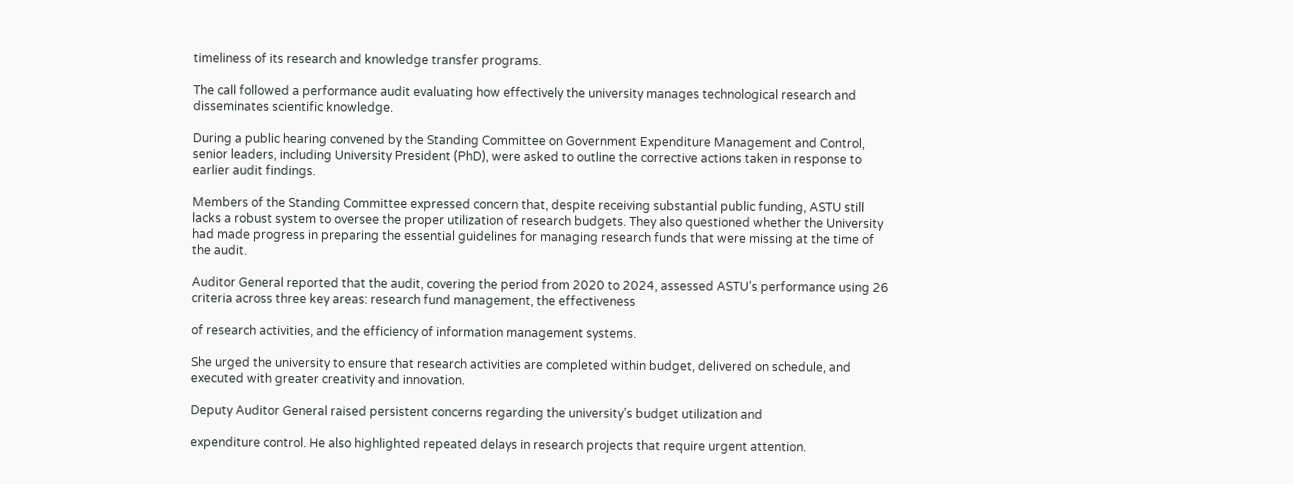timeliness of its research and knowledge transfer programs.

The call followed a performance audit evaluating how effectively the university manages technological research and disseminates scientific knowledge.

During a public hearing convened by the Standing Committee on Government Expenditure Management and Control, senior leaders, including University President (PhD), were asked to outline the corrective actions taken in response to earlier audit findings.

Members of the Standing Committee expressed concern that, despite receiving substantial public funding, ASTU still lacks a robust system to oversee the proper utilization of research budgets. They also questioned whether the University had made progress in preparing the essential guidelines for managing research funds that were missing at the time of the audit.

Auditor General reported that the audit, covering the period from 2020 to 2024, assessed ASTU’s performance using 26 criteria across three key areas: research fund management, the effectiveness

of research activities, and the efficiency of information management systems.

She urged the university to ensure that research activities are completed within budget, delivered on schedule, and executed with greater creativity and innovation.

Deputy Auditor General raised persistent concerns regarding the university’s budget utilization and

expenditure control. He also highlighted repeated delays in research projects that require urgent attention.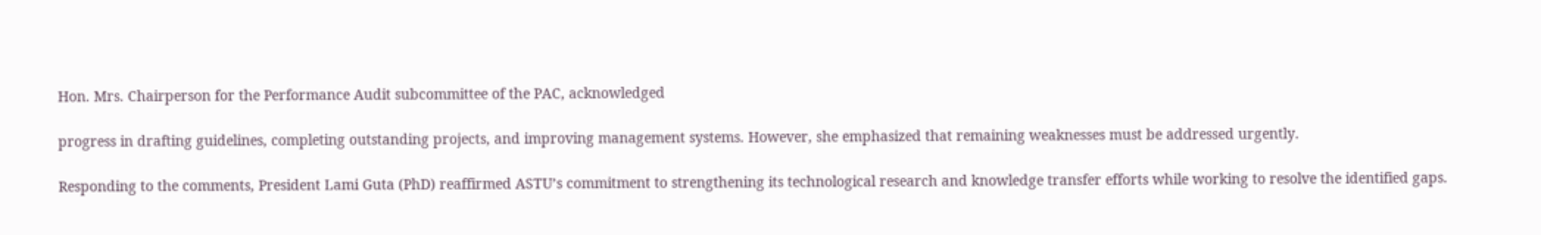Hon. Mrs. Chairperson for the Performance Audit subcommittee of the PAC, acknowledged

progress in drafting guidelines, completing outstanding projects, and improving management systems. However, she emphasized that remaining weaknesses must be addressed urgently.

Responding to the comments, President Lami Guta (PhD) reaffirmed ASTU’s commitment to strengthening its technological research and knowledge transfer efforts while working to resolve the identified gaps.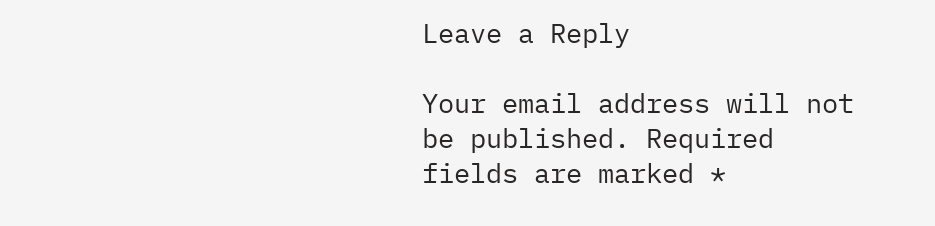Leave a Reply

Your email address will not be published. Required fields are marked *